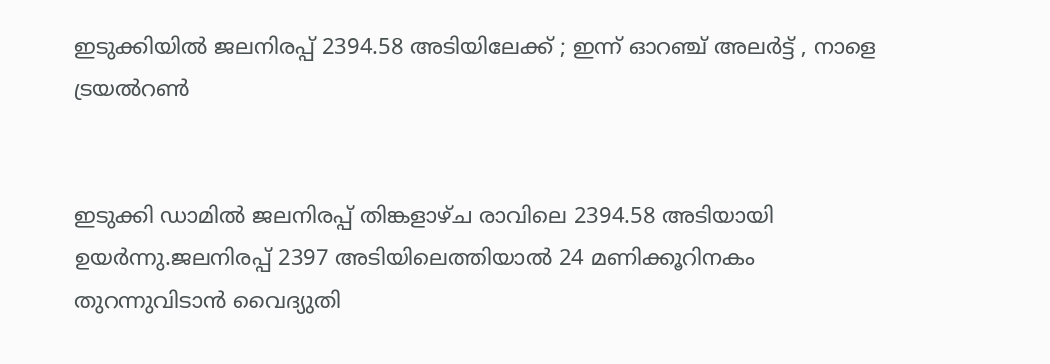ഇടുക്കിയിൽ ജലനിരപ്പ്‌ 2394.58 അടിയിലേക്ക്‌ ; ഇന്ന്‌ ഓറഞ്ച്‌ അലർട്ട്‌ , നാളെ ട്രയൽറൺ


ഇടുക്കി ഡാമിൽ ജലനിരപ്പ്‌ തിങ്കളാഴ്‌ച രാവിലെ 2394.58 അടിയായി ഉയർന്നു.ജലനിരപ്പ്‌ 2397 അടിയിലെത്തിയാൽ 24 മണിക്കൂറിനകം തുറന്നുവിടാൻ വൈദ്യുതി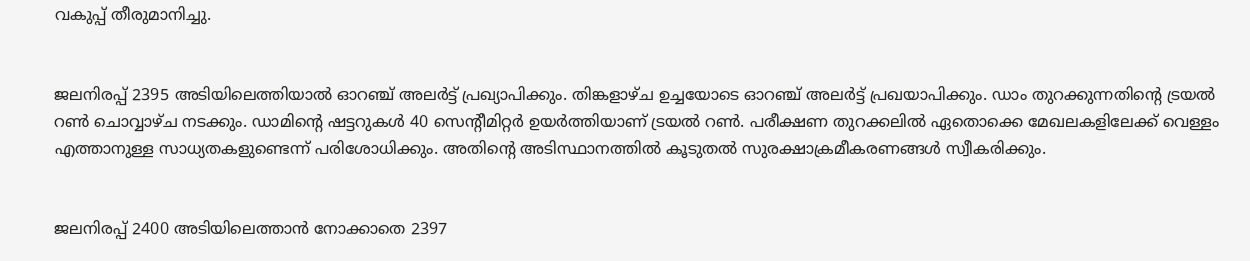വകുപ്പ്‌ തീരുമാനിച്ചു.


ജലനിരപ്പ്‌ 2395 അടിയിലെത്തിയാൽ ഓറഞ്ച് അലര്‍ട്ട് പ്രഖ്യാപിക്കും. തിങ്കളാഴ്‌ച ഉച്ചയോടെ ഓറഞ്ച്‌ അലർട്ട്‌ പ്രഖയാപിക്കും. ഡാം തുറക്കുന്നതിന്റെ ട്രയല്‍ റണ്‍ ചൊവ്വാഴ്ച നടക്കും. ഡാമിന്റെ ഷട്ടറുകള്‍ 40 സെന്റീമിറ്റര്‍ ഉയര്‍ത്തിയാണ് ട്രയല്‍ റണ്‍. പരീക്ഷണ തുറക്കലില്‍ ഏതൊക്കെ മേഖലകളിലേക്ക് വെള്ളം എത്താനുള്ള സാധ്യതകളുണ്ടെന്ന് പരിശോധിക്കും. അതിന്റെ അടിസ്ഥാനത്തില്‍ കൂടുതല്‍ സുരക്ഷാക്രമീകരണങ്ങള്‍ സ്വീകരിക്കും.


ജലനിരപ്പ് 2400 അടിയിലെത്താന്‍ നോക്കാതെ 2397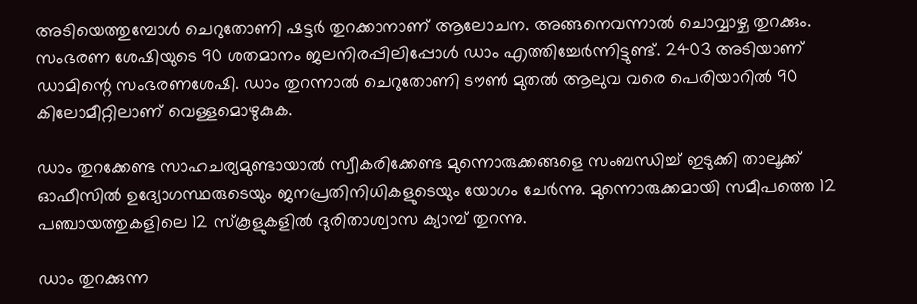അടിയെത്തുമ്പോള്‍ ചെറുതോണി ഷട്ടര്‍ തുറക്കാനാണ് ആലോചന. അങ്ങനെവന്നാല്‍ ചൊവ്വാഴ്ച തുറക്കും. സംഭരണ ശേഷിയുടെ 90 ശതമാനം ജലനിരപ്പിലിപ്പോള്‍ ഡാം എത്തിച്ചേര്‍ന്നിട്ടുണ്ട്. 2403 അടിയാണ്‌ ഡാമിന്റെ സംഭരണശേഷി. ഡാം തുറന്നാൽ ചെറുതോണി ടൗൺ മുതൽ ആലുവ വരെ പെരിയാറിൽ 90 കിലോമീറ്റിലാണ്‌ വെള്ളമൊഴുകുക.

ഡാം തുറക്കേണ്ട സാഹചര്യമുണ്ടായാല്‍ സ്വീകരിക്കേണ്ട മുന്നൊരുക്കങ്ങളെ സംബന്ധിച്ച് ഇടുക്കി താലൂക്ക് ഓഫീസില്‍ ഉദ്യോഗസ്ഥരുടെയും ജനപ്രതിനിധികളുടെയും യോഗം ചേര്‍ന്നു. മുന്നൊരുക്കമായി സമീപത്തെ 12 പഞ്ചായത്തുകളിലെ 12 സ്‌കൂളുകളിൽ ദുരിതാശ്വാസ ക്യാമ്പ്‌ തുറന്നു.

ഡാം തുറക്കുന്ന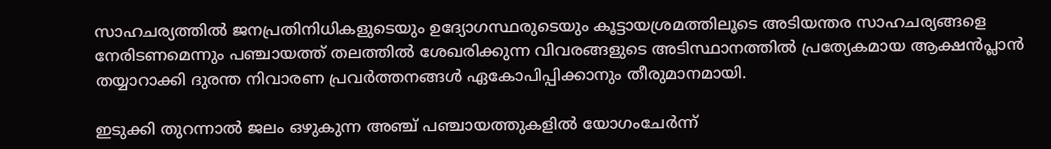സാഹചര്യത്തില്‍ ജനപ്രതിനിധികളുടെയും ഉദ്യോഗസ്ഥരുടെയും കൂട്ടായശ്രമത്തിലൂടെ അടിയന്തര സാഹചര്യങ്ങളെ നേരിടണമെന്നും പഞ്ചായത്ത് തലത്തില്‍ ശേഖരിക്കുന്ന വിവരങ്ങളുടെ അടിസ്ഥാനത്തില്‍ പ്രത്യേകമായ ആക്ഷന്‍പ്ലാന്‍ തയ്യാറാക്കി ദുരന്ത നിവാരണ പ്രവര്‍ത്തനങ്ങള്‍ ഏകോപിപ്പിക്കാനും തീരുമാനമായി.

ഇടുക്കി തുറന്നാല്‍ ജലം ഒഴുകുന്ന അഞ്ച് പഞ്ചായത്തുകളില്‍ യോഗംചേര്‍ന്ന്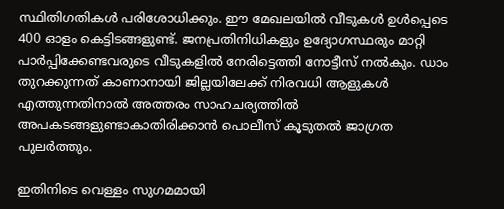സ്ഥിതിഗതികള്‍ പരിശോധിക്കും. ഈ മേഖലയില്‍ വീടുകള്‍ ഉള്‍പ്പെടെ 400 ഓളം കെട്ടിടങ്ങളുണ്ട്. ജനപ്രതിനിധികളും ഉദ്യോഗസ്ഥരും മാറ്റി പാര്‍പ്പിക്കേണ്ടവരുടെ വീടുകളില്‍ നേരിട്ടെത്തി നോട്ടീസ് നല്‍കും. ഡാം തുറക്കുന്നത് കാണാനായി ജില്ലയിലേക്ക് നിരവധി ആളുകള്‍ എത്തുന്നതിനാല്‍ അത്തരം സാഹചര്യത്തില്‍ അപകടങ്ങളുണ്ടാകാതിരിക്കാന്‍ പൊലീസ് കൂടുതല്‍ ജാഗ്രത പുലര്‍ത്തും.

ഇതിനിടെ വെള്ളം സുഗമമായി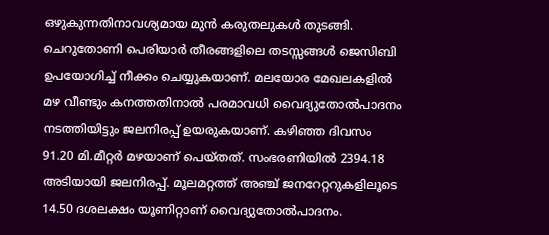ഒഴുകുന്നതിനാവശ്യമായ മുന്‍ കരുതലുകള്‍ തുടങ്ങി. ചെറുതോണി പെരിയാര്‍ തീരങ്ങളിലെ തടസ്സങ്ങള്‍ ജെസിബി ഉപയോഗിച്ച് നീക്കം ചെയ്യുകയാണ്. മലയോര മേഖലകളില്‍ മഴ വീണ്ടും കനത്തതിനാല്‍ പരമാവധി വൈദ്യുതോല്‍പാദനം നടത്തിയിട്ടും ജലനിരപ്പ് ഉയരുകയാണ്. കഴിഞ്ഞ ദിവസം 91.20 മി.മീറ്റര്‍ മഴയാണ് പെയ്തത്. സംഭരണിയില്‍ 2394.18 അടിയായി ജലനിരപ്പ്. മൂലമറ്റത്ത് അഞ്ച് ജനറേറ്ററുകളിലൂടെ 14.50 ദശലക്ഷം യൂണിറ്റാണ് വൈദ്യുതോല്‍പാദനം.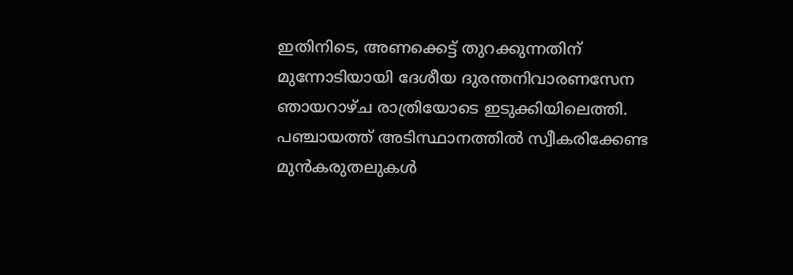ഇതിനിടെ, അണക്കെട്ട് തുറക്കുന്നതിന് മുന്നോടിയായി ദേശീയ ദുരന്തനിവാരണസേന ഞായറാഴ്ച രാത്രിയോടെ ഇടുക്കിയിലെത്തി. പഞ്ചായത്ത് അടിസ്ഥാനത്തില്‍ സ്വീകരിക്കേണ്ട മുന്‍കരുതലുകള്‍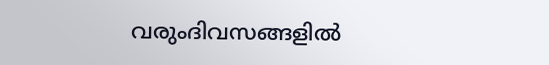വരുംദിവസങ്ങളില്‍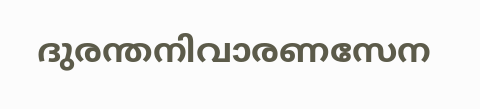ദുരന്തനിവാരണസേന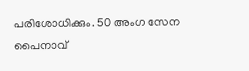പരിശോധിക്കും. 50 അംഗ സേന പൈനാവ്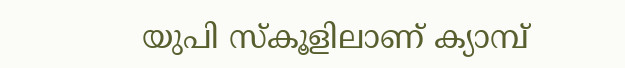യുപി സ്‌കൂളിലാണ് ക്യാമ്പ്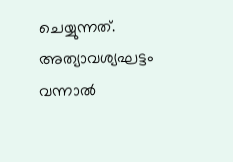ചെയ്യുന്നത്. അത്യാവശ്യഘട്ടം വന്നാല്‍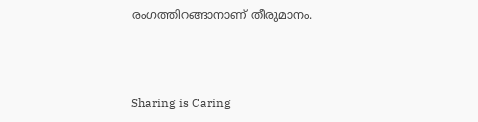രംഗത്തിറങ്ങാനാണ് തീരുമാനം.



Sharing is Caring